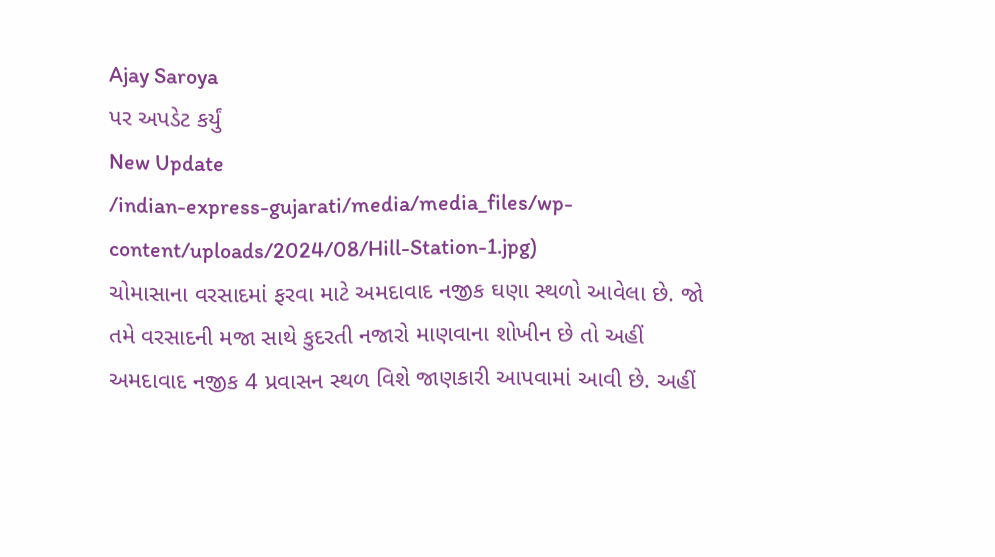Ajay Saroya
પર અપડેટ કર્યું
New Update
/indian-express-gujarati/media/media_files/wp-content/uploads/2024/08/Hill-Station-1.jpg)
ચોમાસાના વરસાદમાં ફરવા માટે અમદાવાદ નજીક ઘણા સ્થળો આવેલા છે. જો તમે વરસાદની મજા સાથે કુદરતી નજારો માણવાના શોખીન છે તો અહીં અમદાવાદ નજીક 4 પ્રવાસન સ્થળ વિશે જાણકારી આપવામાં આવી છે. અહીં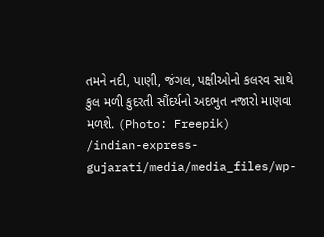તમને નદી, પાણી, જંગલ, પક્ષીઓનો કલરવ સાથે કુલ મળી કુદરતી સૌંદર્યનો અદભુત નજારો માણવા મળશે. (Photo: Freepik)
/indian-express-gujarati/media/media_files/wp-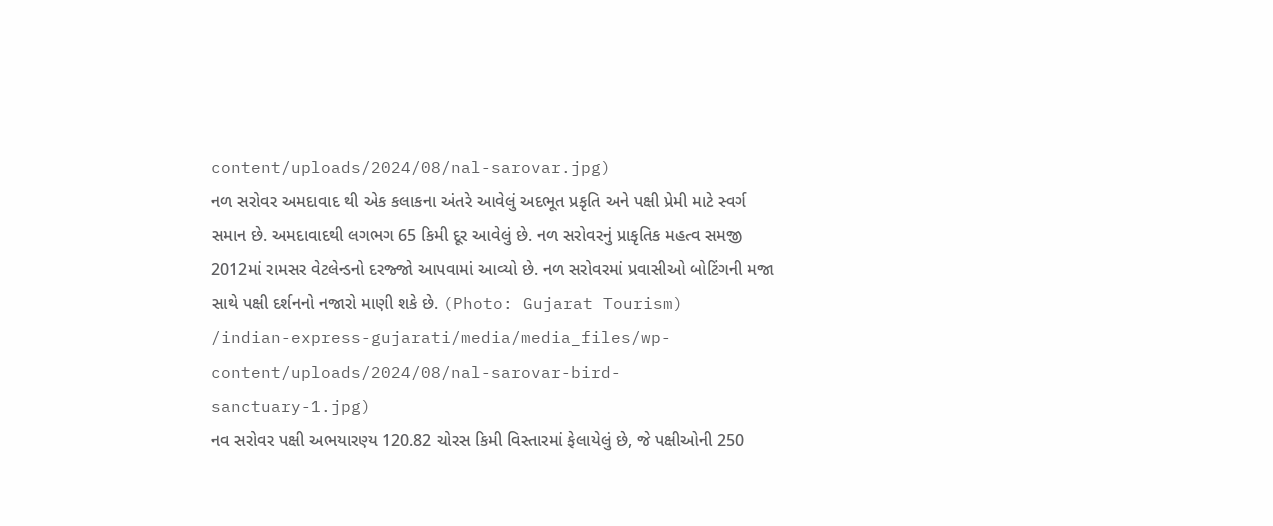content/uploads/2024/08/nal-sarovar.jpg)
નળ સરોવર અમદાવાદ થી એક કલાકના અંતરે આવેલું અદભૂત પ્રકૃતિ અને પક્ષી પ્રેમી માટે સ્વર્ગ સમાન છે. અમદાવાદથી લગભગ 65 કિમી દૂર આવેલું છે. નળ સરોવરનું પ્રાકૃતિક મહત્વ સમજી 2012માં રામસર વેટલેન્ડનો દરજ્જો આપવામાં આવ્યો છે. નળ સરોવરમાં પ્રવાસીઓ બોટિંગની મજા સાથે પક્ષી દર્શનનો નજારો માણી શકે છે. (Photo: Gujarat Tourism)
/indian-express-gujarati/media/media_files/wp-content/uploads/2024/08/nal-sarovar-bird-sanctuary-1.jpg)
નવ સરોવર પક્ષી અભયારણ્ય 120.82 ચોરસ કિમી વિસ્તારમાં ફેલાયેલું છે, જે પક્ષીઓની 250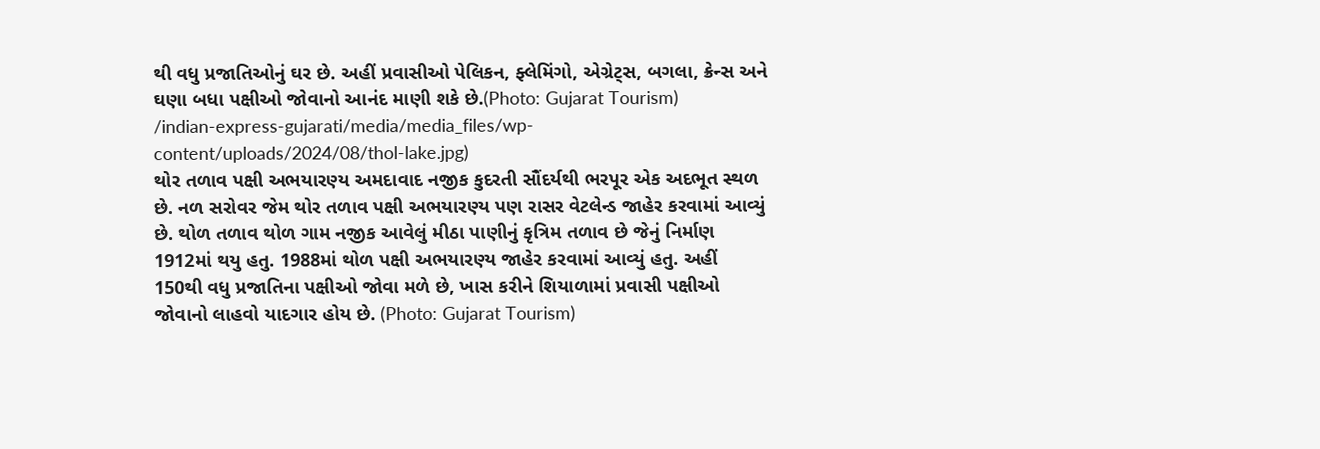થી વધુ પ્રજાતિઓનું ઘર છે. અહીં પ્રવાસીઓ પેલિકન, ફ્લેમિંગો, એગ્રેટ્સ, બગલા, ક્રેન્સ અને ઘણા બધા પક્ષીઓ જોવાનો આનંદ માણી શકે છે.(Photo: Gujarat Tourism)
/indian-express-gujarati/media/media_files/wp-content/uploads/2024/08/thol-lake.jpg)
થોર તળાવ પક્ષી અભયારણ્ય અમદાવાદ નજીક કુદરતી સૌંદર્યથી ભરપૂર એક અદભૂત સ્થળ છે. નળ સરોવર જેમ થોર તળાવ પક્ષી અભયારણ્ય પણ રાસર વેટલેન્ડ જાહેર કરવામાં આવ્યું છે. થોળ તળાવ થોળ ગામ નજીક આવેલું મીઠા પાણીનું કૃત્રિમ તળાવ છે જેનું નિર્માણ 1912માં થયુ હતુ. 1988માં થોળ પક્ષી અભયારણ્ય જાહેર કરવામાં આવ્યું હતુ. અહીં 150થી વધુ પ્રજાતિના પક્ષીઓ જોવા મળે છે, ખાસ કરીને શિયાળામાં પ્રવાસી પક્ષીઓ જોવાનો લાહવો યાદગાર હોય છે. (Photo: Gujarat Tourism)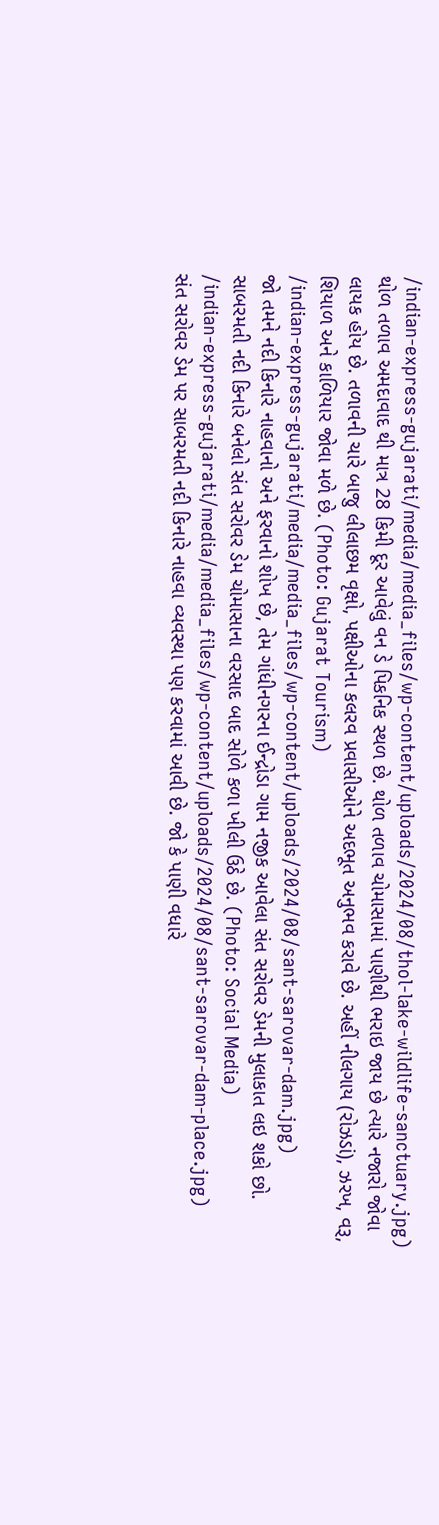/indian-express-gujarati/media/media_files/wp-content/uploads/2024/08/thol-lake-wildlife-sanctuary.jpg)
થોળ તળાવ અમદાવાદ થી માત્ર 28 કિમી દૂર આવેલું વન ડે પિકનિક સ્થળ છે. થોળ તળાવ ચોમાસામાં પાણીથી ભરાઇ જાય છે ત્યારે નજારો જોવા લાયક હોય છે. તળાવની ચારે બાજુ લીલાછમ વૃક્ષો, પક્ષીઓના કલરવ પ્રવાસીઓને અદભૂત અનુભવ કરાવે છે. અહીં નીલગાય (રોઝડાં), ઝરખ, વરૂ, શિયાળ અને કાળિયાર જોવા મળે છે. (Photo: Gujarat Tourism)
/indian-express-gujarati/media/media_files/wp-content/uploads/2024/08/sant-sarovar-dam.jpg)
જો તમને નદી કિનારે નાહવાનો અને ફરવાનો શોખ છે, તેમ ગાંધીનગરના ઈન્દ્રોડા ગામ નજીક આવેલા સંત સરોવર ડેમની મુલાકાત લઇ શકો છો. સાબરમતી નદી કિનારે બનેલો સંત સરોવર ડેમ ચોમાસાના વરસાદ બાદ સોળે કળા ખીલી ઉઠે છે. (Photo: Social Media)
/indian-express-gujarati/media/media_files/wp-content/uploads/2024/08/sant-sarovar-dam-place.jpg)
સંત સરોવર ડેમ પર સાબરમતી નદી કિનારે નાહવા વ્યવસ્થા પણ કરવામાં આવી છે. જો કે પાણી વધારે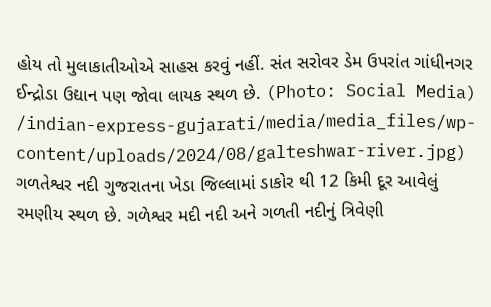હોય તો મુલાકાતીઓએ સાહસ કરવું નહીં. સંત સરોવર ડેમ ઉપરાંત ગાંધીનગર ઈન્દ્રોડા ઉદ્યાન પણ જોવા લાયક સ્થળ છે. (Photo: Social Media)
/indian-express-gujarati/media/media_files/wp-content/uploads/2024/08/galteshwar-river.jpg)
ગળતેશ્વર નદી ગુજરાતના ખેડા જિલ્લામાં ડાકોર થી 12 કિમી દૂર આવેલું રમણીય સ્થળ છે. ગળેશ્વર મદી નદી અને ગળતી નદીનું ત્રિવેણી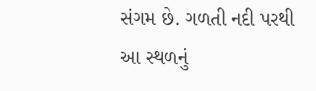સંગમ છે. ગળતી નદી પરથી આ સ્થળનું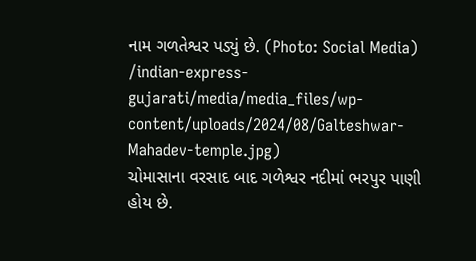નામ ગળતેશ્વર પડ્યું છે. (Photo: Social Media)
/indian-express-gujarati/media/media_files/wp-content/uploads/2024/08/Galteshwar-Mahadev-temple.jpg)
ચોમાસાના વરસાદ બાદ ગળેશ્વર નદીમાં ભરપુર પાણી હોય છે.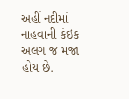અહીં નદીમાં નાહવાની કંઇક અલગ જ મજા હોય છે.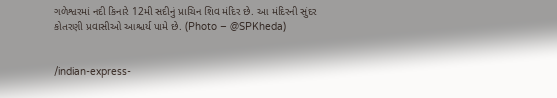ગળેશ્વરમાં નદી કિનારે 12મી સદીનું પ્રાચિન શિવ મંદિર છે. આ મંદિરની સુંદર કોતરણી પ્રવાસીઓ આશ્ચર્ય પામે છે. (Photo – @SPKheda)


/indian-express-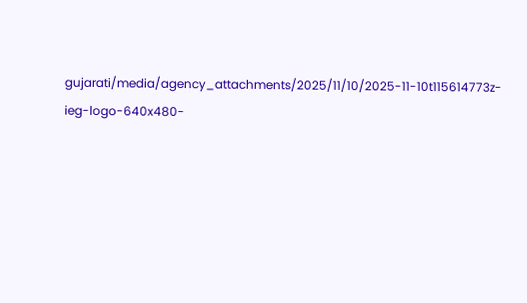gujarati/media/agency_attachments/2025/11/10/2025-11-10t115614773z-ieg-logo-640x480-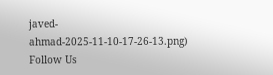javed-ahmad-2025-11-10-17-26-13.png)
Follow Us